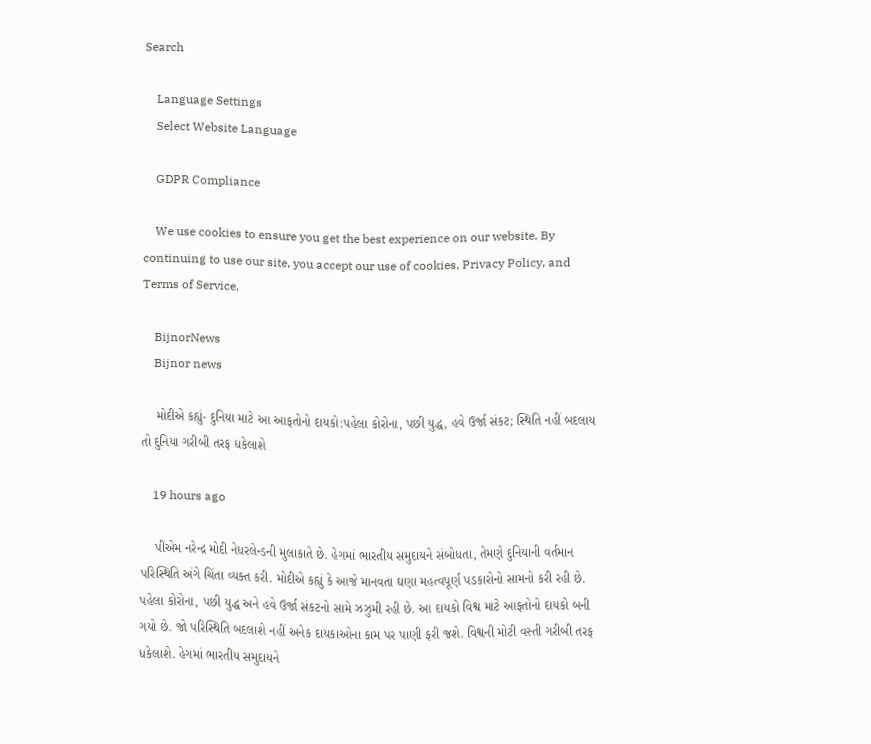Search

    Language Settings
    Select Website Language

    GDPR Compliance

    We use cookies to ensure you get the best experience on our website. By continuing to use our site, you accept our use of cookies, Privacy Policy, and Terms of Service.

    BijnorNews
    Bijnor news

    મોદીએ કહ્યું- દુનિયા માટે આ આફતોનો દાયકો:પહેલા કોરોના, પછી યુદ્ધ, હવે ઉર્જા સંકટ; સ્થિતિ નહીં બદલાય તો દુનિયા ગરીબી તરફ ધકેલાશે

    19 hours ago

    પીએમ નરેન્દ્ર મોદી નેધરલેન્ડની મુલાકાતે છે. હેગમાં ભારતીય સમુદાયને સંબોધતા, તેમણે દુનિયાની વર્તમાન પરિસ્થિતિ અંગે ચિંતા વ્યક્ત કરી. મોદીએ કહ્યું કે આજે માનવતા ઘણા મહત્વપૂર્ણ પડકારોનો સામનો કરી રહી છે. પહેલા કોરોના, પછી યુદ્ધ અને હવે ઉર્જા સંકટનો સામે ઝઝુમી રહી છે. આ દાયકો વિશ્વ માટે આફતોનો દાયકો બની ગયો છે. જો પરિસ્થિતિ બદલાશે નહીં અનેક દાયકાઓના કામ પર પાણી ફરી જશે. વિશ્વની મોટી વસ્તી ગરીબી તરફ ધકેલાશે. હેગમાં ભારતીય સમુદાયને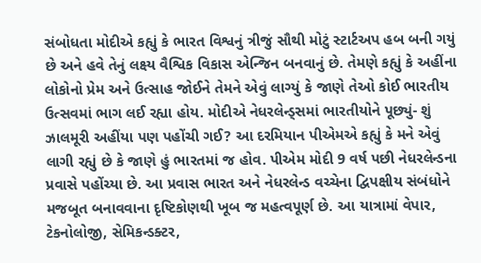સંબોધતા મોદીએ કહ્યું કે ભારત વિશ્વનું ત્રીજું સૌથી મોટું સ્ટાર્ટઅપ હબ બની ગયું છે અને હવે તેનું લક્ષ્ય વૈશ્વિક વિકાસ એન્જિન બનવાનું છે. તેમણે કહ્યું કે અહીંના લોકોનો પ્રેમ અને ઉત્સાહ જોઈને તેમને એવું લાગ્યું કે જાણે તેઓ કોઈ ભારતીય ઉત્સવમાં ભાગ લઈ રહ્યા હોય. મોદીએ નેધરલેન્ડ્સમાં ભારતીયોને પૂછ્યું- શું ઝાલમૂરી અહીંયા પણ પહોંચી ગઈ? આ દરમિયાન પીએમએ કહ્યું કે મને એવું લાગી રહ્યું છે કે જાણે હું ભારતમાં જ હોવ. પીએમ મોદી 9 વર્ષ પછી નેધરલેન્ડના પ્રવાસે પહોંચ્યા છે. આ પ્રવાસ ભારત અને નેધરલેન્ડ વચ્ચેના દ્વિપક્ષીય સંબંધોને મજબૂત બનાવવાના દૃષ્ટિકોણથી ખૂબ જ મહત્વપૂર્ણ છે. આ યાત્રામાં વેપાર, ટેકનોલોજી, સેમિકન્ડક્ટર,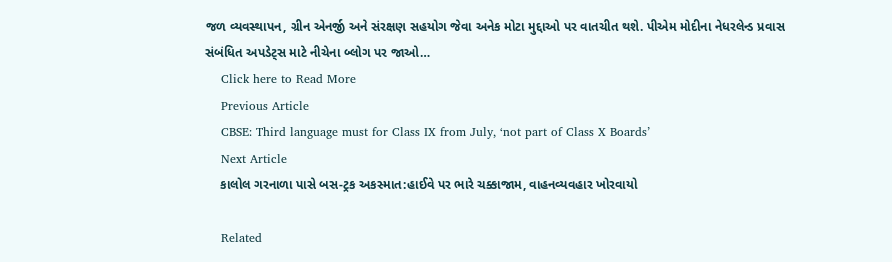જળ વ્યવસ્થાપન, ગ્રીન એનર્જી અને સંરક્ષણ સહયોગ જેવા અનેક મોટા મુદ્દાઓ પર વાતચીત થશે. પીએમ મોદીના નેધરલેન્ડ પ્રવાસ સંબંધિત અપડેટ્સ માટે નીચેના બ્લોગ પર જાઓ…
    Click here to Read More
    Previous Article
    CBSE: Third language must for Class IX from July, ‘not part of Class X Boards’
    Next Article
    કાલોલ ગરનાળા પાસે બસ-ટ્રક અકસ્માત:હાઈવે પર ભારે ચક્કાજામ, વાહનવ્યવહાર ખોરવાયો

    Related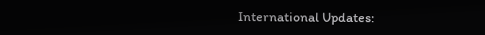International Updates: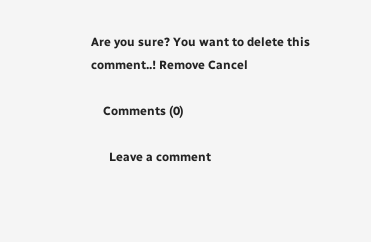Are you sure? You want to delete this comment..! Remove Cancel

    Comments (0)

      Leave a comment